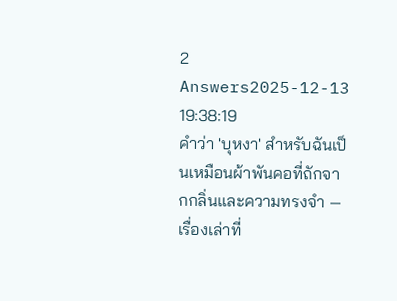2 Answers2025-12-13 19:38:19
คำว่า 'บุหงา' สำหรับฉันเป็นเหมือนผ้าพันคอที่ถักจากกลิ่นและความทรงจำ — เรื่องเล่าที่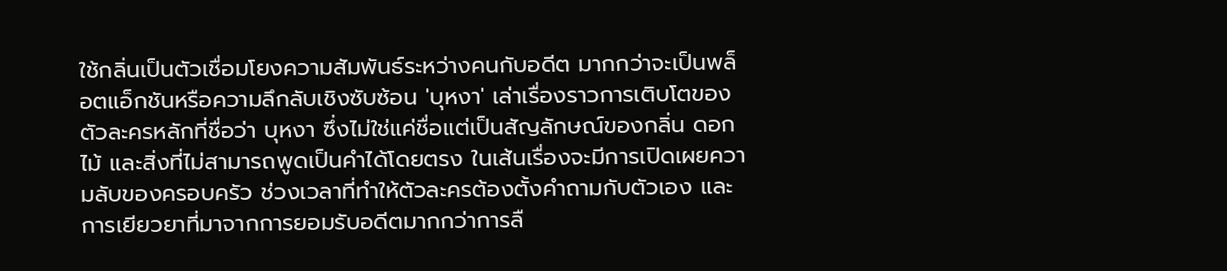ใช้กลิ่นเป็นตัวเชื่อมโยงความสัมพันธ์ระหว่างคนกับอดีต มากกว่าจะเป็นพล็อตแอ็กชันหรือความลึกลับเชิงซับซ้อน 'บุหงา' เล่าเรื่องราวการเติบโตของตัวละครหลักที่ชื่อว่า บุหงา ซึ่งไม่ใช่แค่ชื่อแต่เป็นสัญลักษณ์ของกลิ่น ดอกไม้ และสิ่งที่ไม่สามารถพูดเป็นคำได้โดยตรง ในเส้นเรื่องจะมีการเปิดเผยความลับของครอบครัว ช่วงเวลาที่ทำให้ตัวละครต้องตั้งคำถามกับตัวเอง และการเยียวยาที่มาจากการยอมรับอดีตมากกว่าการลื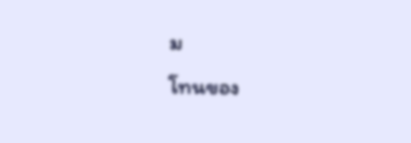ม
โทนของ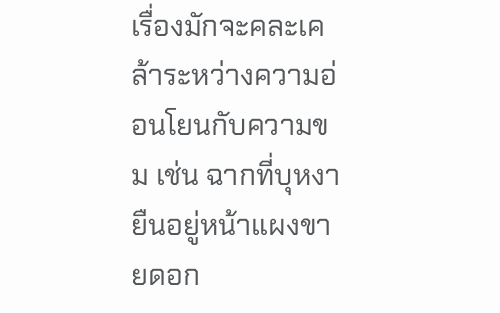เรื่องมักจะคละเคล้าระหว่างความอ่อนโยนกับความขม เช่น ฉากที่บุหงายืนอยู่หน้าแผงขายดอก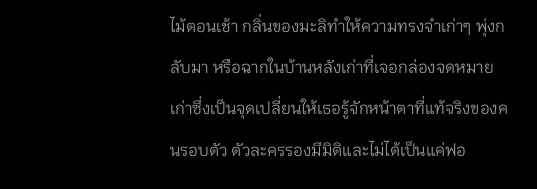ไม้ตอนเช้า กลิ่นของมะลิทำให้ความทรงจำเก่าๆ พุ่งกลับมา หรือฉากในบ้านหลังเก่าที่เจอกล่องจดหมายเก่าซึ่งเป็นจุดเปลี่ยนให้เธอรู้จักหน้าตาที่แท้จริงของคนรอบตัว ตัวละครรองมีมิติและไม่ได้เป็นแค่ฟอ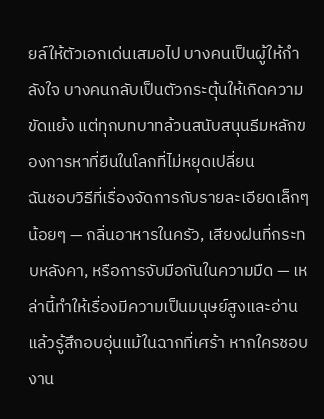ยล์ให้ตัวเอกเด่นเสมอไป บางคนเป็นผู้ให้กำลังใจ บางคนกลับเป็นตัวกระตุ้นให้เกิดความขัดแย้ง แต่ทุกบทบาทล้วนสนับสนุนธีมหลักของการหาที่ยืนในโลกที่ไม่หยุดเปลี่ยน
ฉันชอบวิธีที่เรื่องจัดการกับรายละเอียดเล็กๆ น้อยๆ — กลิ่นอาหารในครัว, เสียงฝนที่กระทบหลังคา, หรือการจับมือกันในความมืด — เหล่านี้ทำให้เรื่องมีความเป็นมนุษย์สูงและอ่านแล้วรู้สึกอบอุ่นแม้ในฉากที่เศร้า หากใครชอบงาน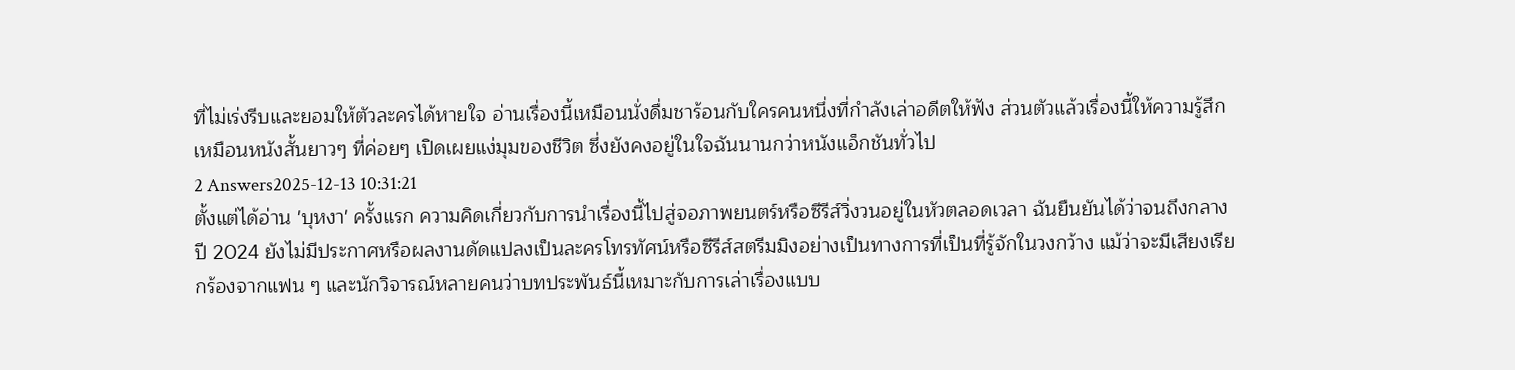ที่ไม่เร่งรีบและยอมให้ตัวละครได้หายใจ อ่านเรื่องนี้เหมือนนั่งดื่มชาร้อนกับใครคนหนึ่งที่กำลังเล่าอดีตให้ฟัง ส่วนตัวแล้วเรื่องนี้ให้ความรู้สึกเหมือนหนังสั้นยาวๆ ที่ค่อยๆ เปิดเผยแง่มุมของชีวิต ซึ่งยังคงอยู่ในใจฉันนานกว่าหนังแอ็กชันทั่วไป
2 Answers2025-12-13 10:31:21
ตั้งแต่ได้อ่าน 'บุหงา' ครั้งแรก ความคิดเกี่ยวกับการนำเรื่องนี้ไปสู่จอภาพยนตร์หรือซีรีส์วิ่งวนอยู่ในหัวตลอดเวลา ฉันยืนยันได้ว่าจนถึงกลางปี 2024 ยังไม่มีประกาศหรือผลงานดัดแปลงเป็นละครโทรทัศน์หรือซีรีส์สตรีมมิงอย่างเป็นทางการที่เป็นที่รู้จักในวงกว้าง แม้ว่าจะมีเสียงเรียกร้องจากแฟน ๆ และนักวิจารณ์หลายคนว่าบทประพันธ์นี้เหมาะกับการเล่าเรื่องแบบ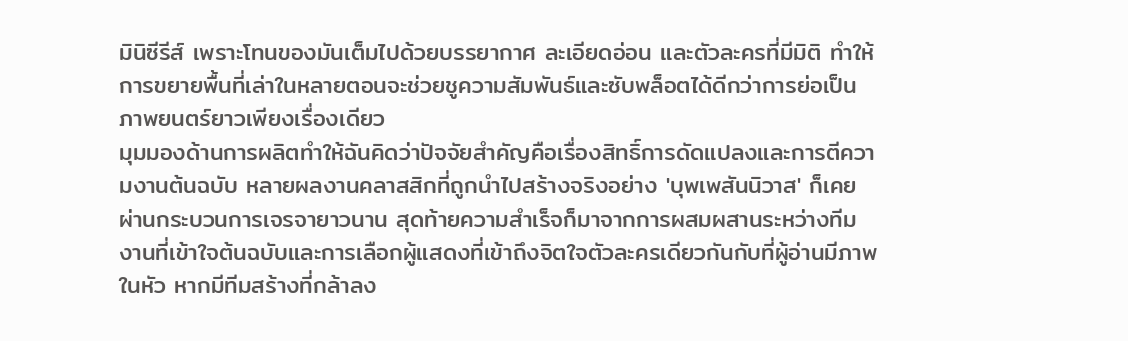มินิซีรีส์ เพราะโทนของมันเต็มไปด้วยบรรยากาศ ละเอียดอ่อน และตัวละครที่มีมิติ ทำให้การขยายพื้นที่เล่าในหลายตอนจะช่วยชูความสัมพันธ์และซับพล็อตได้ดีกว่าการย่อเป็นภาพยนตร์ยาวเพียงเรื่องเดียว
มุมมองด้านการผลิตทำให้ฉันคิดว่าปัจจัยสำคัญคือเรื่องสิทธิ์การดัดแปลงและการตีความงานต้นฉบับ หลายผลงานคลาสสิกที่ถูกนำไปสร้างจริงอย่าง 'บุพเพสันนิวาส' ก็เคยผ่านกระบวนการเจรจายาวนาน สุดท้ายความสำเร็จก็มาจากการผสมผสานระหว่างทีมงานที่เข้าใจต้นฉบับและการเลือกผู้แสดงที่เข้าถึงจิตใจตัวละครเดียวกันกับที่ผู้อ่านมีภาพในหัว หากมีทีมสร้างที่กล้าลง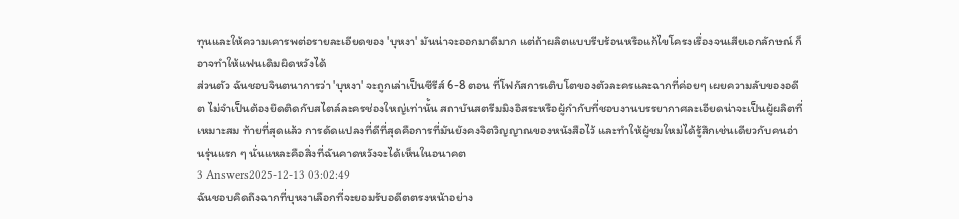ทุนและให้ความเคารพต่อรายละเอียดของ 'บุหงา' มันน่าจะออกมาดีมาก แต่ถ้าผลิตแบบรีบร้อนหรือแก้ไขโครงเรื่องจนเสียเอกลักษณ์ ก็อาจทำให้แฟนเดิมผิดหวังได้
ส่วนตัว ฉันชอบจินตนาการว่า 'บุหงา' จะถูกเล่าเป็นซีรีส์ 6-8 ตอน ที่โฟกัสการเติบโตของตัวละครและฉากที่ค่อยๆ เผยความลับของอดีต ไม่จำเป็นต้องยึดติดกับสไตล์ละครช่องใหญ่เท่านั้น สถาบันสตรีมมิงอิสระหรือผู้กำกับที่ชอบงานบรรยากาศละเอียดน่าจะเป็นผู้ผลิตที่เหมาะสม ท้ายที่สุดแล้ว การดัดแปลงที่ดีที่สุดคือการที่มันยังคงจิตวิญญาณของหนังสือไว้ และทำให้ผู้ชมใหม่ได้รู้สึกเช่นเดียวกับคนอ่านรุ่นแรก ๆ นั่นแหละคือสิ่งที่ฉันคาดหวังจะได้เห็นในอนาคต
3 Answers2025-12-13 03:02:49
ฉันชอบคิดถึงฉากที่บุหงาเลือกที่จะยอมรับอดีตตรงหน้าอย่าง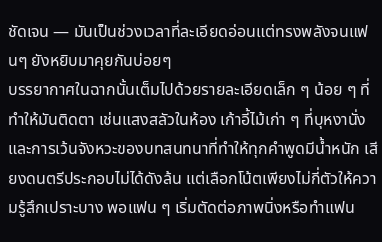ชัดเจน — มันเป็นช่วงเวลาที่ละเอียดอ่อนแต่ทรงพลังจนแฟนๆ ยังหยิบมาคุยกันบ่อยๆ
บรรยากาศในฉากนั้นเต็มไปด้วยรายละเอียดเล็ก ๆ น้อย ๆ ที่ทำให้มันติดตา เช่นแสงสลัวในห้อง เก้าอี้ไม้เก่า ๆ ที่บุหงานั่ง และการเว้นจังหวะของบทสนทนาที่ทำให้ทุกคำพูดมีน้ำหนัก เสียงดนตรีประกอบไม่ได้ดังล้น แต่เลือกโน้ตเพียงไม่กี่ตัวให้ความรู้สึกเปราะบาง พอแฟน ๆ เริ่มตัดต่อภาพนิ่งหรือทำแฟน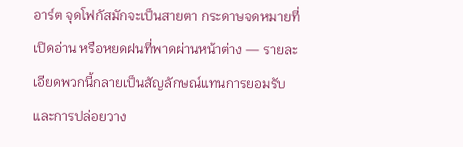อาร์ต จุดโฟกัสมักจะเป็นสายตา กระดาษจดหมายที่เปิดอ่าน หรือหยดฝนที่พาดผ่านหน้าต่าง — รายละเอียดพวกนี้กลายเป็นสัญลักษณ์แทนการยอมรับและการปล่อยวาง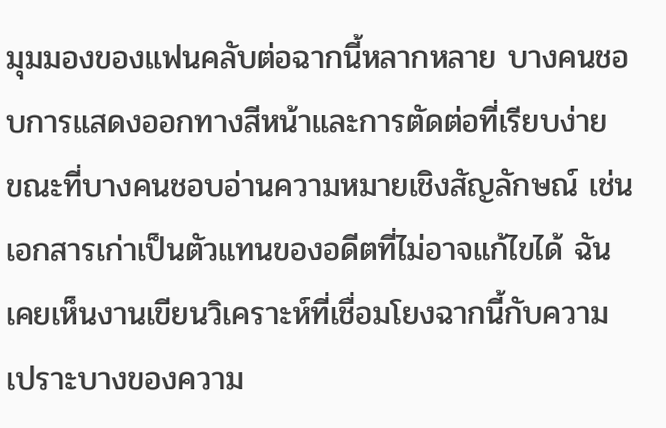มุมมองของแฟนคลับต่อฉากนี้หลากหลาย บางคนชอบการแสดงออกทางสีหน้าและการตัดต่อที่เรียบง่าย ขณะที่บางคนชอบอ่านความหมายเชิงสัญลักษณ์ เช่นเอกสารเก่าเป็นตัวแทนของอดีตที่ไม่อาจแก้ไขได้ ฉันเคยเห็นงานเขียนวิเคราะห์ที่เชื่อมโยงฉากนี้กับความเปราะบางของความ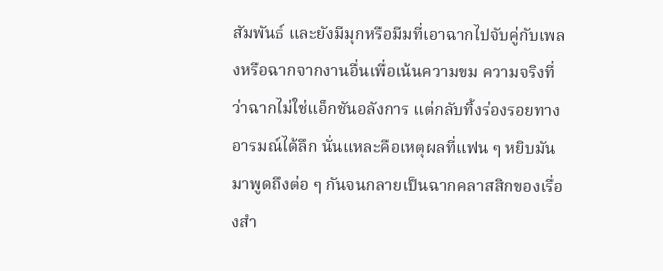สัมพันธ์ และยังมีมุกหรือมีมที่เอาฉากไปจับคู่กับเพลงหรือฉากจากงานอื่นเพื่อเน้นความขม ความจริงที่ว่าฉากไม่ใช่แอ็กชันอลังการ แต่กลับทิ้งร่องรอยทางอารมณ์ได้ลึก นั่นแหละคือเหตุผลที่แฟน ๆ หยิบมันมาพูดถึงต่อ ๆ กันจนกลายเป็นฉากคลาสสิกของเรื่องสำ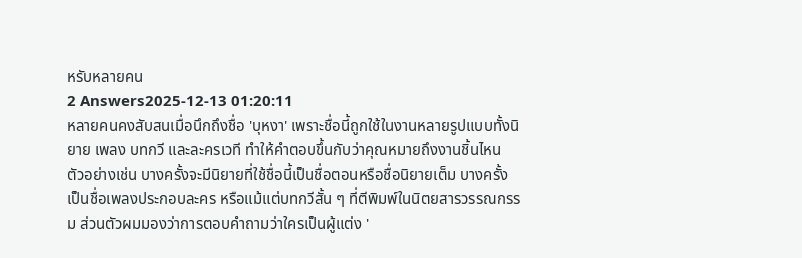หรับหลายคน
2 Answers2025-12-13 01:20:11
หลายคนคงสับสนเมื่อนึกถึงชื่อ 'บุหงา' เพราะชื่อนี้ถูกใช้ในงานหลายรูปแบบทั้งนิยาย เพลง บทกวี และละครเวที ทำให้คำตอบขึ้นกับว่าคุณหมายถึงงานชิ้นไหน ตัวอย่างเช่น บางครั้งจะมีนิยายที่ใช้ชื่อนี้เป็นชื่อตอนหรือชื่อนิยายเต็ม บางครั้งเป็นชื่อเพลงประกอบละคร หรือแม้แต่บทกวีสั้น ๆ ที่ตีพิมพ์ในนิตยสารวรรณกรรม ส่วนตัวผมมองว่าการตอบคำถามว่าใครเป็นผู้แต่ง '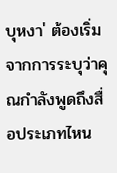บุหงา' ต้องเริ่มจากการระบุว่าคุณกำลังพูดถึงสื่อประเภทไหน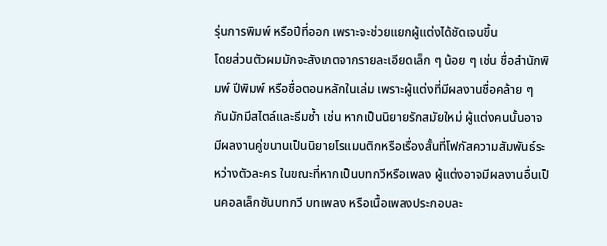รุ่นการพิมพ์ หรือปีที่ออก เพราะจะช่วยแยกผู้แต่งได้ชัดเจนขึ้น
โดยส่วนตัวผมมักจะสังเกตจากรายละเอียดเล็ก ๆ น้อย ๆ เช่น ชื่อสำนักพิมพ์ ปีพิมพ์ หรือชื่อตอนหลักในเล่ม เพราะผู้แต่งที่มีผลงานชื่อคล้าย ๆ กันมักมีสไตล์และธีมซ้ำ เช่น หากเป็นนิยายรักสมัยใหม่ ผู้แต่งคนนั้นอาจมีผลงานคู่ขนานเป็นนิยายโรแมนติกหรือเรื่องสั้นที่โฟกัสความสัมพันธ์ระหว่างตัวละคร ในขณะที่หากเป็นบทกวีหรือเพลง ผู้แต่งอาจมีผลงานอื่นเป็นคอลเล็กชันบทกวี บทเพลง หรือเนื้อเพลงประกอบละ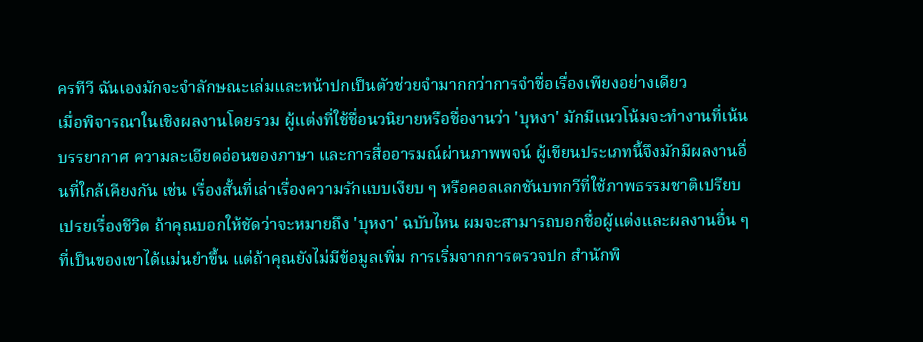ครทีวี ฉันเองมักจะจำลักษณะเล่มและหน้าปกเป็นตัวช่วยจำมากกว่าการจำชื่อเรื่องเพียงอย่างเดียว
เมื่อพิจารณาในเชิงผลงานโดยรวม ผู้แต่งที่ใช้ชื่อนวนิยายหรือชื่องานว่า 'บุหงา' มักมีแนวโน้มจะทำงานที่เน้นบรรยากาศ ความละเอียดอ่อนของภาษา และการสื่ออารมณ์ผ่านภาพพจน์ ผู้เขียนประเภทนี้จึงมักมีผลงานอื่นที่ใกล้เคียงกัน เช่น เรื่องสั้นที่เล่าเรื่องความรักแบบเงียบ ๆ หรือคอลเลกชันบทกวีที่ใช้ภาพธรรมชาติเปรียบเปรยเรื่องชีวิต ถ้าคุณบอกให้ชัดว่าจะหมายถึง 'บุหงา' ฉบับไหน ผมจะสามารถบอกชื่อผู้แต่งและผลงานอื่น ๆ ที่เป็นของเขาได้แม่นยำขึ้น แต่ถ้าคุณยังไม่มีข้อมูลเพิ่ม การเริ่มจากการตรวจปก สำนักพิ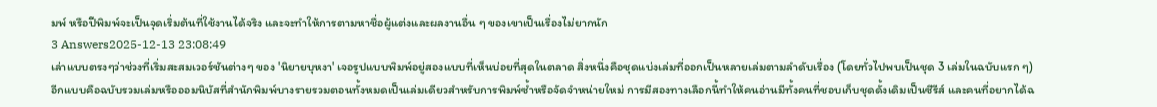มพ์ หรือปีพิมพ์จะเป็นจุดเริ่มต้นที่ใช้งานได้จริง และจะทำให้การตามหาชื่อผู้แต่งและผลงานอื่น ๆ ของเขาเป็นเรื่องไม่ยากนัก
3 Answers2025-12-13 23:08:49
เล่าแบบตรงๆว่าช่วงที่เริ่มสะสมเวอร์ชันต่างๆ ของ 'นิยายบุหงา' เจอรูปแบบพิมพ์อยู่สองแบบที่เห็นบ่อยที่สุดในตลาด สิ่งหนึ่งคือชุดแบ่งเล่มที่ออกเป็นหลายเล่มตามลำดับเรื่อง (โดยทั่วไปพบเป็นชุด 3 เล่มในฉบับแรก ๆ) อีกแบบคือฉบับรวมเล่มหรือออมนิบัสที่สำนักพิมพ์บางรายรวมตอนทั้งหมดเป็นเล่มเดียวสำหรับการพิมพ์ซ้ำหรือจัดจำหน่ายใหม่ การมีสองทางเลือกนี้ทำให้คนอ่านมีทั้งคนที่ชอบเก็บชุดดั้งเดิมเป็นซีรีส์ และคนที่อยากได้ฉ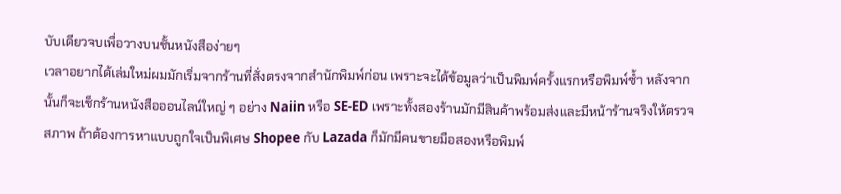บับเดียวจบเพื่อวางบนชั้นหนังสือง่ายๆ
เวลาอยากได้เล่มใหม่ผมมักเริ่มจากร้านที่สั่งตรงจากสำนักพิมพ์ก่อน เพราะจะได้ข้อมูลว่าเป็นพิมพ์ครั้งแรกหรือพิมพ์ซ้ำ หลังจากนั้นก็จะเช็กร้านหนังสือออนไลน์ใหญ่ ๆ อย่าง Naiin หรือ SE-ED เพราะทั้งสองร้านมักมีสินค้าพร้อมส่งและมีหน้าร้านจริงให้ตรวจสภาพ ถ้าต้องการหาแบบถูกใจเป็นพิเศษ Shopee กับ Lazada ก็มักมีคนขายมือสองหรือพิมพ์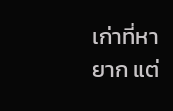เก่าที่หายาก แต่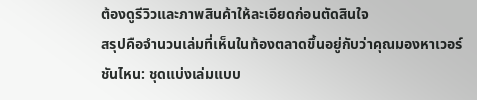ต้องดูรีวิวและภาพสินค้าให้ละเอียดก่อนตัดสินใจ
สรุปคือจำนวนเล่มที่เห็นในท้องตลาดขึ้นอยู่กับว่าคุณมองหาเวอร์ชันไหน: ชุดแบ่งเล่มแบบ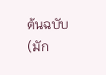ต้นฉบับ (มัก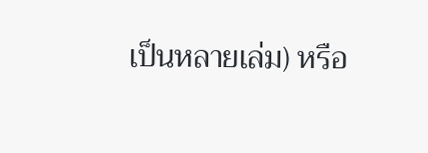เป็นหลายเล่ม) หรือ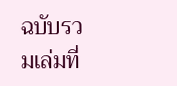ฉบับรวมเล่มที่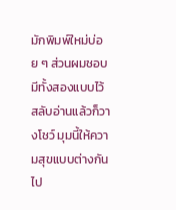มักพิมพ์ใหม่บ่อย ๆ ส่วนผมชอบมีทั้งสองแบบไว้สลับอ่านแล้วก็วางโชว์ มุมนี้ให้ความสุขแบบต่างกันไป